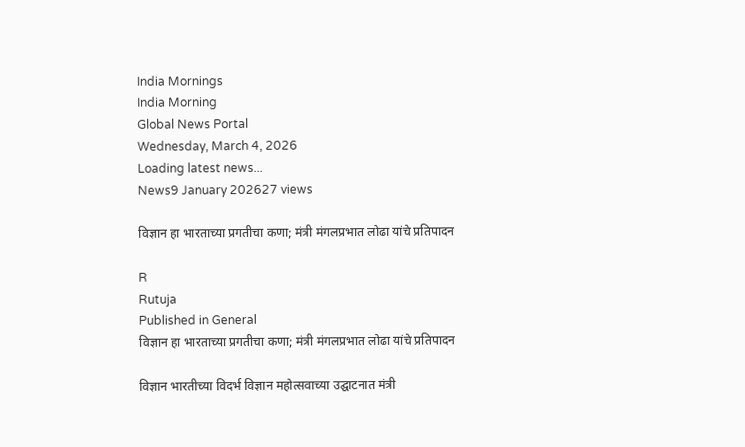India Mornings
India Morning
Global News Portal
Wednesday, March 4, 2026
Loading latest news...
News9 January 202627 views

विज्ञान हा भारताच्या प्रगतीचा कणा; मंत्री मंगलप्रभात लोढा यांचे प्रतिपादन

R
Rutuja
Published in General
विज्ञान हा भारताच्या प्रगतीचा कणा; मंत्री मंगलप्रभात लोढा यांचे प्रतिपादन

विज्ञान भारतीच्या विदर्भ विज्ञान महोत्सवाच्या उद्घाटनात मंत्री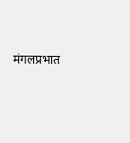मंगलप्रभात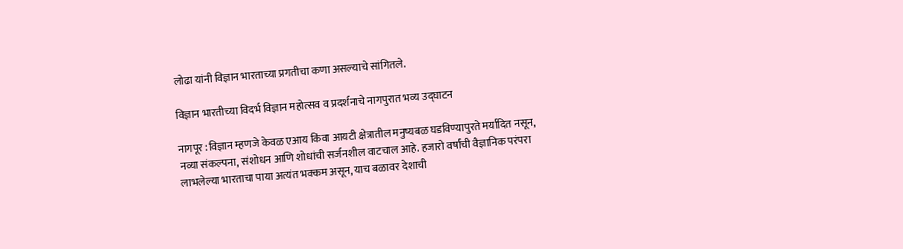लोढा यांनी विज्ञान भारताच्या प्रगतीचा कणा असल्याचे सांगितले.

विज्ञान भारतीच्या विदर्भ विज्ञान महोत्सव व प्रदर्शनाचे नागपुरात भव्य उद्घाटन

नागपूर :विज्ञान म्हणजे केवळ एआय किंवा आयटी क्षेत्रातील मनुष्यबळ घडविण्यापुरते मर्यादित नसून, नव्या संकल्पना, संशोधन आणि शोधांची सर्जनशील वाटचाल आहे. हजारो वर्षांची वैज्ञानिक परंपरा लाभलेल्या भारताचा पाया अत्यंत भक्कम असून, याच बळावर देशाची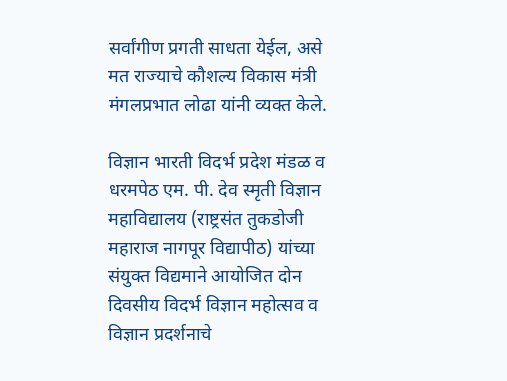सर्वांगीण प्रगती साधता येईल, असे मत राज्याचे कौशल्य विकास मंत्री मंगलप्रभात लोढा यांनी व्यक्त केले.

विज्ञान भारती विदर्भ प्रदेश मंडळ व धरमपेठ एम. पी. देव स्मृती विज्ञान महाविद्यालय (राष्ट्रसंत तुकडोजी महाराज नागपूर विद्यापीठ) यांच्या संयुक्त विद्यमाने आयोजित दोन दिवसीय विदर्भ विज्ञान महोत्सव व विज्ञान प्रदर्शनाचे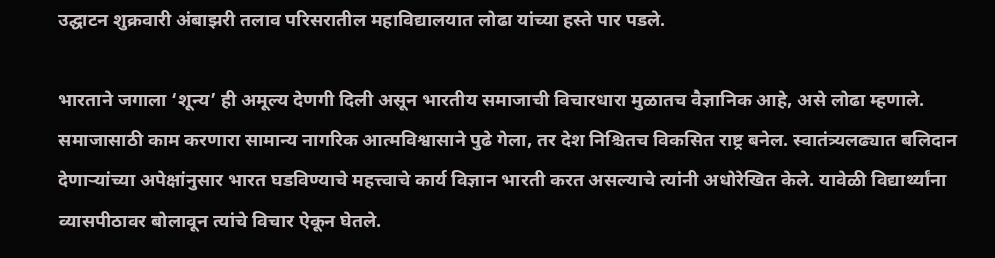उद्घाटन शुक्रवारी अंबाझरी तलाव परिसरातील महाविद्यालयात लोढा यांच्या हस्ते पार पडले.

भारताने जगाला ‘शून्य’ ही अमूल्य देणगी दिली असून भारतीय समाजाची विचारधारा मुळातच वैज्ञानिक आहे, असे लोढा म्हणाले. समाजासाठी काम करणारा सामान्य नागरिक आत्मविश्वासाने पुढे गेला, तर देश निश्चितच विकसित राष्ट्र बनेल. स्वातंत्र्यलढ्यात बलिदान देणाऱ्यांच्या अपेक्षांनुसार भारत घडविण्याचे महत्त्वाचे कार्य विज्ञान भारती करत असल्याचे त्यांनी अधोरेखित केले. यावेळी विद्यार्थ्यांना व्यासपीठावर बोलावून त्यांचे विचार ऐकून घेतले.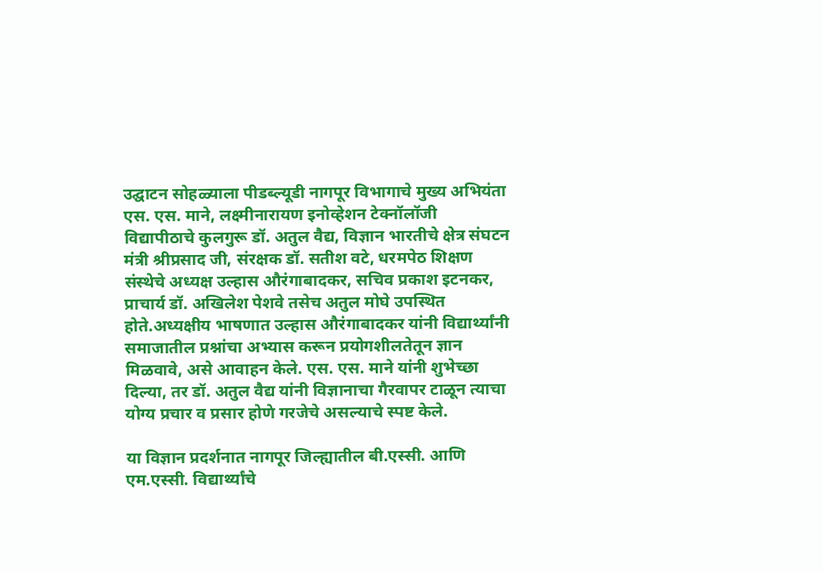उद्घाटन सोहळ्याला पीडब्ल्यूडी नागपूर विभागाचे मुख्य अभियंता एस. एस. माने, लक्ष्मीनारायण इनोव्हेशन टेक्नॉलॉजी विद्यापीठाचे कुलगुरू डॉ. अतुल वैद्य, विज्ञान भारतीचे क्षेत्र संघटन मंत्री श्रीप्रसाद जी, संरक्षक डॉ. सतीश वटे, धरमपेठ शिक्षण संस्थेचे अध्यक्ष उल्हास औरंगाबादकर, सचिव प्रकाश इटनकर, प्राचार्य डॉ. अखिलेश पेशवे तसेच अतुल मोघे उपस्थित होते.अध्यक्षीय भाषणात उल्हास औरंगाबादकर यांनी विद्यार्थ्यांनी समाजातील प्रश्नांचा अभ्यास करून प्रयोगशीलतेतून ज्ञान मिळवावे, असे आवाहन केले. एस. एस. माने यांनी शुभेच्छा दिल्या, तर डॉ. अतुल वैद्य यांनी विज्ञानाचा गैरवापर टाळून त्याचा योग्य प्रचार व प्रसार होणे गरजेचे असल्याचे स्पष्ट केले.

या विज्ञान प्रदर्शनात नागपूर जिल्ह्यातील बी.एस्सी. आणि एम.एस्सी. विद्यार्थ्यांचे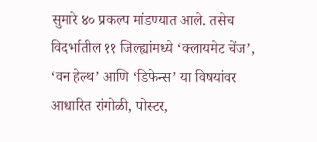सुमारे ४० प्रकल्प मांडण्यात आले. तसेच विदर्भातील ११ जिल्ह्यांमध्ये ‘क्लायमेट चेंज’, ‘वन हेल्थ’ आणि ‘डिफेन्स’ या विषयांवर आधारित रांगोळी, पोस्टर,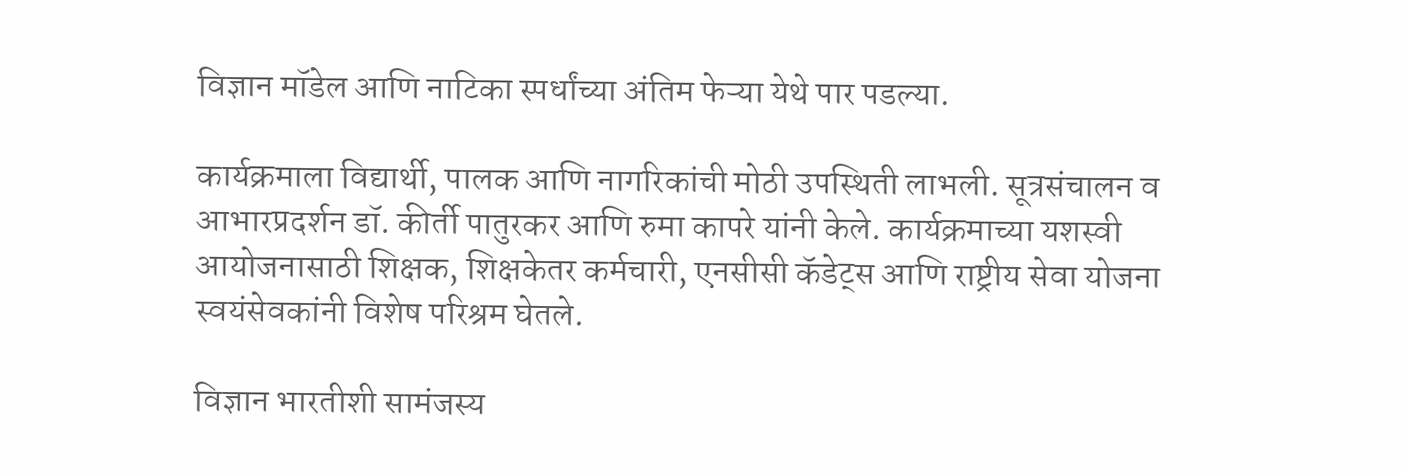विज्ञान मॉडेल आणि नाटिका स्पर्धांच्या अंतिम फेऱ्या येथे पार पडल्या.

कार्यक्रमाला विद्यार्थी, पालक आणि नागरिकांची मोठी उपस्थिती लाभली. सूत्रसंचालन व आभारप्रदर्शन डॉ. कीर्ती पातुरकर आणि रुमा कापरे यांनी केले. कार्यक्रमाच्या यशस्वी आयोजनासाठी शिक्षक, शिक्षकेतर कर्मचारी, एनसीसी कॅडेट्स आणि राष्ट्रीय सेवा योजना स्वयंसेवकांनी विशेष परिश्रम घेतले.

विज्ञान भारतीशी सामंजस्य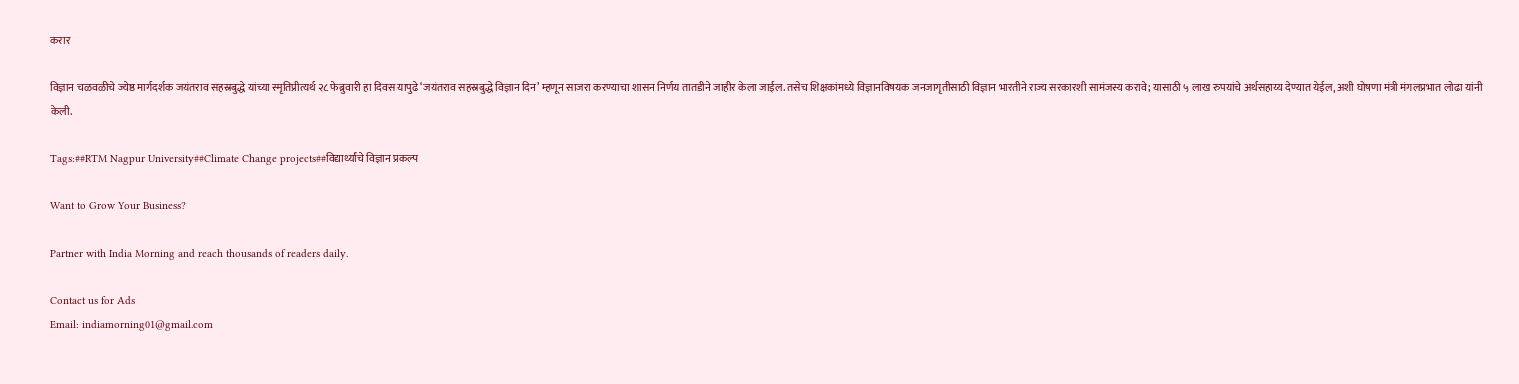करार

विज्ञान चळवळीचे ज्येष्ठ मार्गदर्शक जयंतराव सहस्रबुद्धे यांच्या स्मृतिप्रीत्यर्थ २८ फेब्रुवारी हा दिवस यापुढे ‘जयंतराव सहस्रबुद्धे विज्ञान दिन’ म्हणून साजरा करण्याचा शासन निर्णय तातडीने जाहीर केला जाईल. तसेच शिक्षकांमध्ये विज्ञानविषयक जनजागृतीसाठी विज्ञान भारतीने राज्य सरकारशी सामंजस्य करावे; यासाठी ५ लाख रुपयांचे अर्थसहाय्य देण्यात येईल, अशी घोषणा मंत्री मंगलप्रभात लोढा यांनी केली.

Tags:##RTM Nagpur University##Climate Change projects##विद्यार्थ्यांचे विज्ञान प्रकल्प

Want to Grow Your Business?

Partner with India Morning and reach thousands of readers daily.

Contact us for Ads
Email: indiamorning01@gmail.com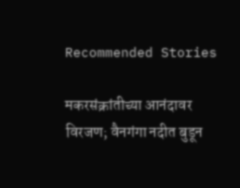Recommended Stories

मकरसंक्रांतीच्या आनंदावर विरजण; वैनगंगा नदीत बुडून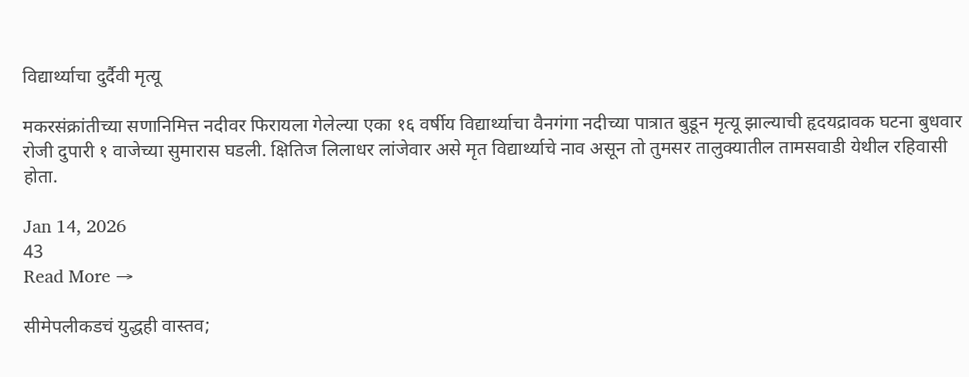विद्यार्थ्याचा दुर्दैवी मृत्यू

मकरसंक्रांतीच्या सणानिमित्त नदीवर फिरायला गेलेल्या एका १६ वर्षीय विद्यार्थ्याचा वैनगंगा नदीच्या पात्रात बुडून मृत्यू झाल्याची हृदयद्रावक घटना बुधवार रोजी दुपारी १ वाजेच्या सुमारास घडली. क्षितिज लिलाधर लांजेवार असे मृत विद्यार्थ्याचे नाव असून तो तुमसर तालुक्यातील तामसवाडी येथील रहिवासी होता.

Jan 14, 2026
43
Read More →

सीमेपलीकडचं युद्धही वास्तव;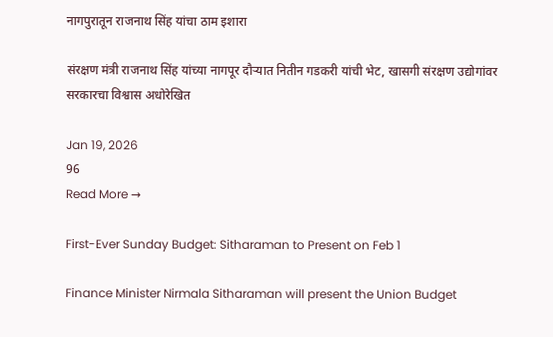नागपुरातून राजनाथ सिंह यांचा ठाम इशारा

संरक्षण मंत्री राजनाथ सिंह यांच्या नागपूर दौऱ्यात नितीन गडकरी यांची भेट, खासगी संरक्षण उद्योगांवर सरकारचा विश्वास अधोरेखित

Jan 19, 2026
96
Read More →

First-Ever Sunday Budget: Sitharaman to Present on Feb 1

Finance Minister Nirmala Sitharaman will present the Union Budget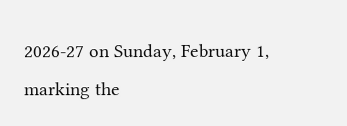2026-27 on Sunday, February 1, marking the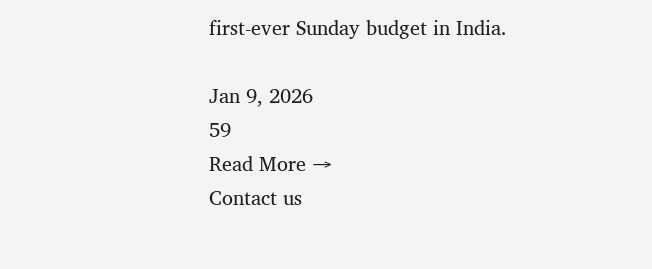first-ever Sunday budget in India.

Jan 9, 2026
59
Read More →
Contact us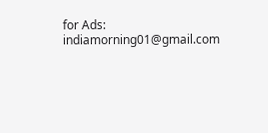for Ads: indiamorning01@gmail.com